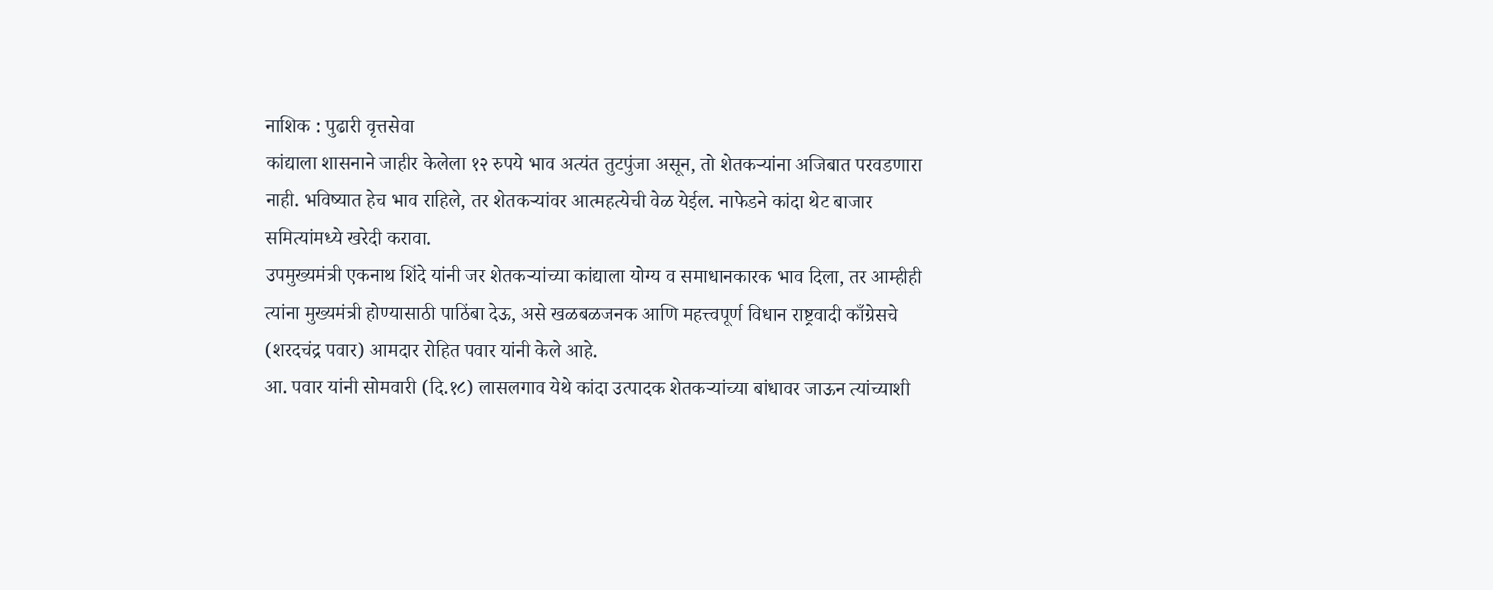नाशिक : पुढारी वृत्तसेवा
कांद्याला शासनाने जाहीर केलेला १२ रुपये भाव अत्यंत तुटपुंजा असून, तो शेतकऱ्यांना अजिबात परवडणारा नाही. भविष्यात हेच भाव राहिले, तर शेतकऱ्यांवर आत्महत्येची वेळ येईल. नाफेडने कांदा थेट बाजार समित्यांमध्ये खरेदी करावा.
उपमुख्यमंत्री एकनाथ शिंदे यांनी जर शेतकऱ्यांच्या कांद्याला योग्य व समाधानकारक भाव दिला, तर आम्हीही त्यांना मुख्यमंत्री होण्यासाठी पाठिंबा देऊ, असे खळबळजनक आणि महत्त्वपूर्ण विधान राष्ट्रवादी काँग्रेसचे (शरदचंद्र पवार) आमदार रोहित पवार यांनी केले आहे.
आ. पवार यांनी सोमवारी (दि.१८) लासलगाव येथे कांदा उत्पादक शेतकऱ्यांच्या बांधावर जाऊन त्यांच्याशी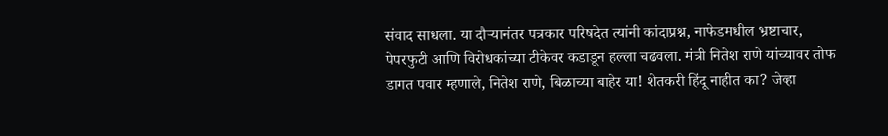संवाद साधला. या दौऱ्यानंतर पत्रकार परिषदेत त्यांनी कांदाप्रश्न, नाफेडमधील भ्रष्टाचार, पेपरफुटी आणि विरोधकांच्या टीकेवर कडाडून हल्ला चढवला. मंत्री नितेश राणे यांच्यावर तोफ डागत पवार म्हणाले, नितेश राणे, बिळाच्या बाहेर या! शेतकरी हिंदू नाहीत का? जेव्हा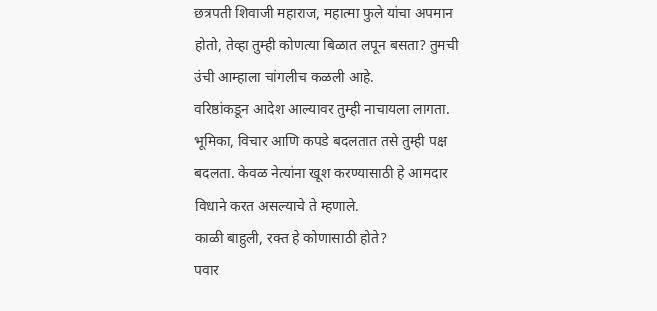छत्रपती शिवाजी महाराज, महात्मा फुले यांचा अपमान होतो, तेव्हा तुम्ही कोणत्या बिळात लपून बसता? तुमची उंची आम्हाला चांगलीच कळली आहे.
वरिष्ठांकडून आदेश आल्यावर तुम्ही नाचायला लागता. भूमिका, विचार आणि कपडे बदलतात तसे तुम्ही पक्ष बदलता. केवळ नेत्यांना खूश करण्यासाठी हे आमदार विधाने करत असल्याचे ते म्हणाले.
काळी बाहुली, रक्त हे कोणासाठी होते?
पवार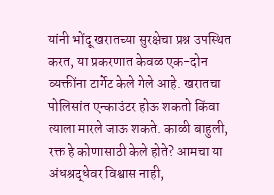यांनी भोंदू खरातच्या सुरक्षेचा प्रश्न उपस्थित करत, या प्रकरणात केवळ एक-दोन व्यक्तींना टार्गेट केले गेले आहे. खरातचा पोलिसांत एन्काउंटर होऊ शकतो किंवा त्याला मारले जाऊ शकते. काळी बाहुली, रक्त हे कोणासाठी केले होते? आमचा या अंधश्रद्धेवर विश्वास नाही,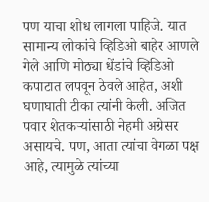पण याचा शोध लागला पाहिजे. यात सामान्य लोकांचे व्हिडिओ बाहेर आणले गेले आणि मोठ्या धेंडांचे व्हिडिओ कपाटात लपवून ठेवले आहेत, अशी घणाघाती टीका त्यांनी केली. अजित पवार शेतकऱ्यांसाठी नेहमी अग्रेसर असायचे. पण, आता त्यांचा वेगळा पक्ष आहे, त्यामुळे त्यांच्या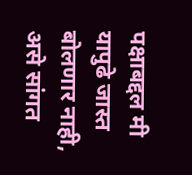पक्षाबद्दल मी यापुढे जास्त बोलणार नाही, असे सांगत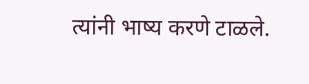त्यांनी भाष्य करणे टाळले.